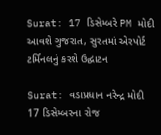Surat: 17 ડિસેમ્બરે PM મોદી આવશે ગુજરાત, સુરતમાં એરપોર્ટ ટર્મિનલનું કરશે ઉદ્ઘાટન

Surat: વડાપ્રધાન નરેન્દ્ર મોદી 17 ડિસેમ્બરના રોજ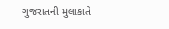ગુજરાતની મુલાકાતે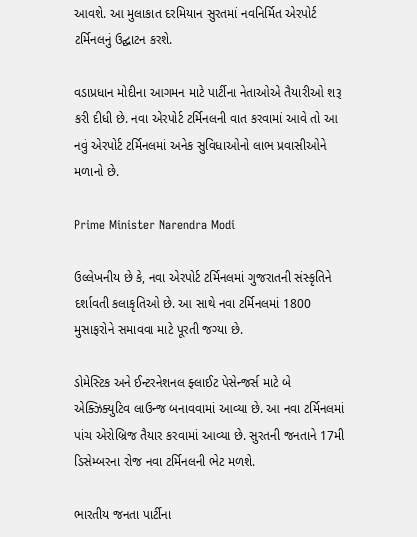આવશે. આ મુલાકાત દરમિયાન સુરતમાં નવનિર્મિત એરપોર્ટ ટર્મિનલનું ઉદ્ઘાટન કરશે.

વડાપ્રધાન મોદીના આગમન માટે પાર્ટીના નેતાઓએ તૈયારીઓ શરૂ કરી દીધી છે. નવા એરપોર્ટ ટર્મિનલની વાત કરવામાં આવે તો આ નવું એરપોર્ટ ટર્મિનલમાં અનેક સુવિધાઓનો લાભ પ્રવાસીઓને મળાનો છે.

Prime Minister Narendra Modi

ઉલ્લેખનીય છે કે, નવા એરપોર્ટ ટર્મિનલમાં ગુજરાતની સંસ્કૃતિને દર્શાવતી કલાકૃતિઓ છે. આ સાથે નવા ટર્મિનલમાં 1800 મુસાફરોને સમાવવા માટે પૂરતી જગ્યા છે.

ડોમેસ્ટિક અને ઈન્ટરનેશનલ ફ્લાઈટ પેસેન્જર્સ માટે બે એક્ઝિક્યુટિવ લાઉન્જ બનાવવામાં આવ્યા છે. આ નવા ટર્મિનલમાં પાંચ એરોબ્રિજ તૈયાર કરવામાં આવ્યા છે. સુરતની જનતાને 17મી ડિસેમ્બરના રોજ નવા ટર્મિનલની ભેટ મળશે.

ભારતીય જનતા પાર્ટીના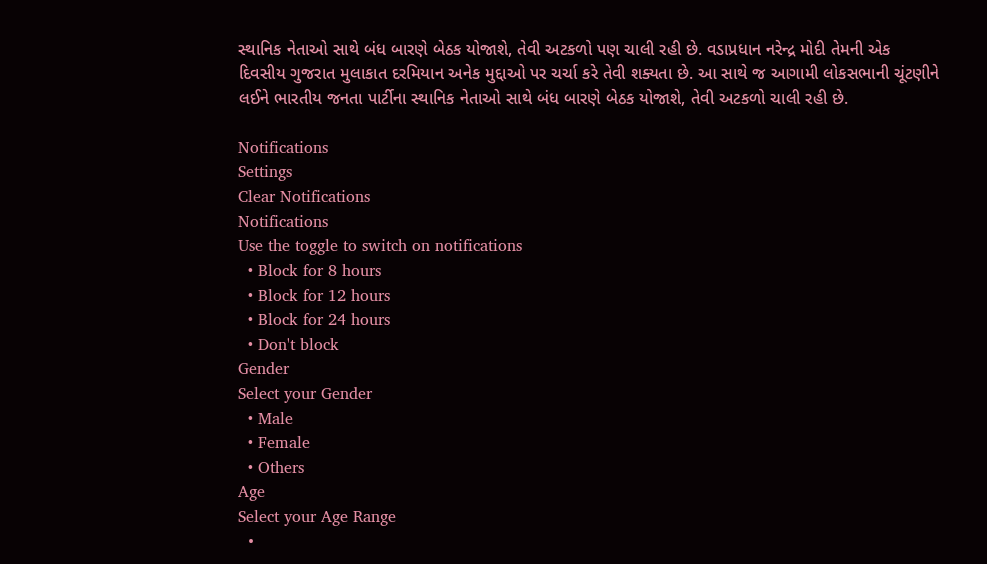સ્થાનિક નેતાઓ સાથે બંધ બારણે બેઠક યોજાશે, તેવી અટકળો પણ ચાલી રહી છે. વડાપ્રધાન નરેન્દ્ર મોદી તેમની એક દિવસીય ગુજરાત મુલાકાત દરમિયાન અનેક મુદ્દાઓ પર ચર્ચા કરે તેવી શક્યતા છે. આ સાથે જ આગામી લોકસભાની ચૂંટણીને લઈને ભારતીય જનતા પાર્ટીના સ્થાનિક નેતાઓ સાથે બંધ બારણે બેઠક યોજાશે, તેવી અટકળો ચાલી રહી છે.

Notifications
Settings
Clear Notifications
Notifications
Use the toggle to switch on notifications
  • Block for 8 hours
  • Block for 12 hours
  • Block for 24 hours
  • Don't block
Gender
Select your Gender
  • Male
  • Female
  • Others
Age
Select your Age Range
  •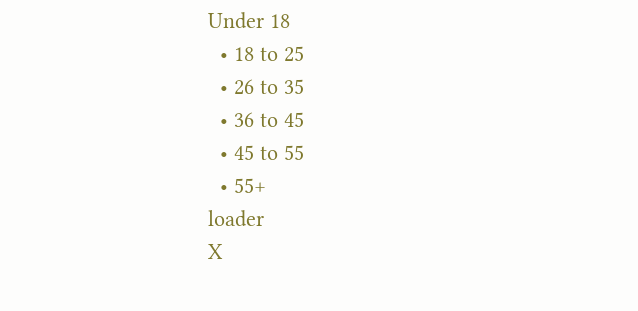Under 18
  • 18 to 25
  • 26 to 35
  • 36 to 45
  • 45 to 55
  • 55+
loader
X